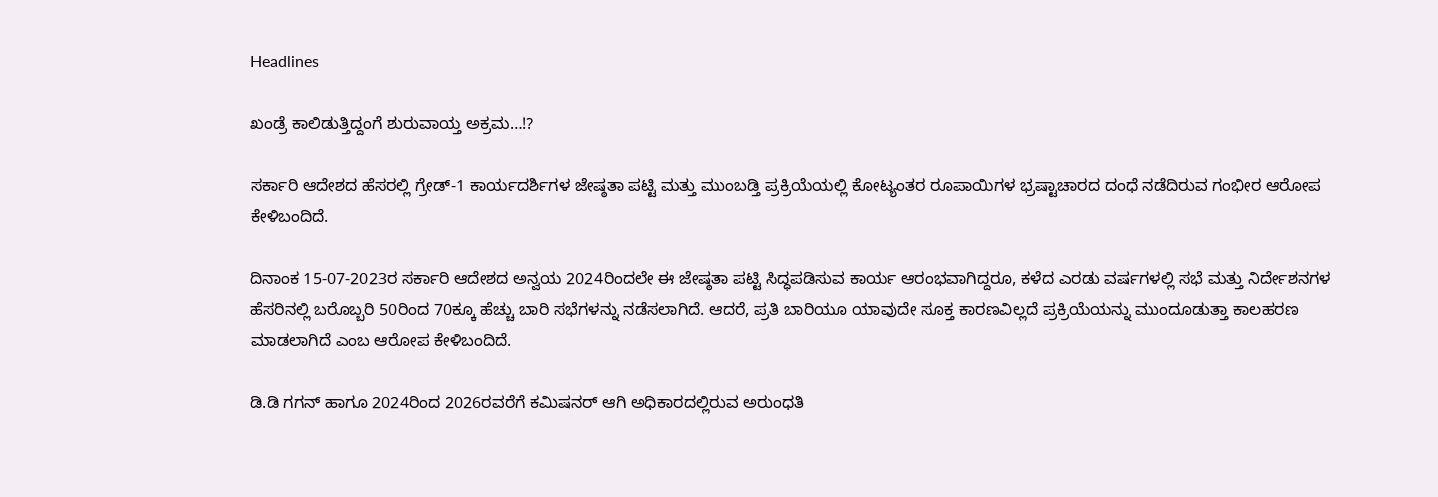Headlines

ಖಂಡ್ರೆ ಕಾಲಿಡುತ್ತಿದ್ದಂಗೆ ಶುರುವಾಯ್ತ ಅಕ್ರಮ…!?

ಸರ್ಕಾರಿ ಆದೇಶದ ಹೆಸರಲ್ಲಿ ಗ್ರೇಡ್-1 ಕಾರ್ಯದರ್ಶಿಗಳ ಜೇಷ್ಠತಾ ಪಟ್ಟಿ ಮತ್ತು ಮುಂಬಡ್ತಿ ಪ್ರಕ್ರಿಯೆಯಲ್ಲಿ ಕೋಟ್ಯಂತರ ರೂಪಾಯಿಗಳ ಭ್ರಷ್ಟಾಚಾರದ ದಂಧೆ ನಡೆದಿರುವ ಗಂಭೀರ ಆರೋಪ ಕೇಳಿಬಂದಿದೆ.

ದಿನಾಂಕ 15-07-2023ರ ಸರ್ಕಾರಿ ಆದೇಶದ ಅನ್ವಯ 2024ರಿಂದಲೇ ಈ ಜೇಷ್ಠತಾ ಪಟ್ಟಿ ಸಿದ್ಧಪಡಿಸುವ ಕಾರ್ಯ ಆರಂಭವಾಗಿದ್ದರೂ, ಕಳೆದ ಎರಡು ವರ್ಷಗಳಲ್ಲಿ ಸಭೆ ಮತ್ತು ನಿರ್ದೇಶನಗಳ ಹೆಸರಿನಲ್ಲಿ ಬರೊಬ್ಬರಿ 50ರಿಂದ 70ಕ್ಕೂ ಹೆಚ್ಚು ಬಾರಿ ಸಭೆಗಳನ್ನು ನಡೆಸಲಾಗಿದೆ. ಆದರೆ, ಪ್ರತಿ ಬಾರಿಯೂ ಯಾವುದೇ ಸೂಕ್ತ ಕಾರಣವಿಲ್ಲದೆ ಪ್ರಕ್ರಿಯೆಯನ್ನು ಮುಂದೂಡುತ್ತಾ ಕಾಲಹರಣ ಮಾಡಲಾಗಿದೆ ಎಂಬ ಆರೋಪ ಕೇಳಿಬಂದಿದೆ.

ಡಿ.ಡಿ ಗಗನ್ ಹಾಗೂ 2024ರಿಂದ 2026ರವರೆಗೆ ಕಮಿಷನರ್ ಆಗಿ ಅಧಿಕಾರದಲ್ಲಿರುವ ಅರುಂಧತಿ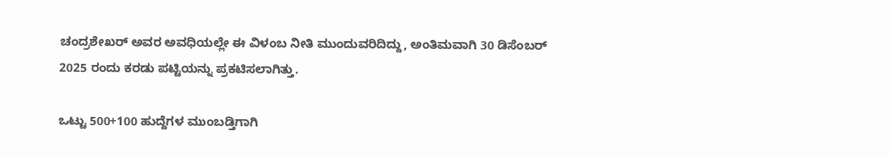ಚಂದ್ರಶೇಖರ್ ಅವರ ಅವಧಿಯಲ್ಲೇ ಈ ವಿಳಂಬ ನೀತಿ ಮುಂದುವರಿದಿದ್ದು, ಅಂತಿಮವಾಗಿ 30 ಡಿಸೆಂಬರ್ 2025 ರಂದು ಕರಡು ಪಟ್ಟಿಯನ್ನು ಪ್ರಕಟಿಸಲಾಗಿತ್ತು.

ಒಟ್ಟು 500+100 ಹುದ್ದೆಗಳ ಮುಂಬಡ್ತಿಗಾಗಿ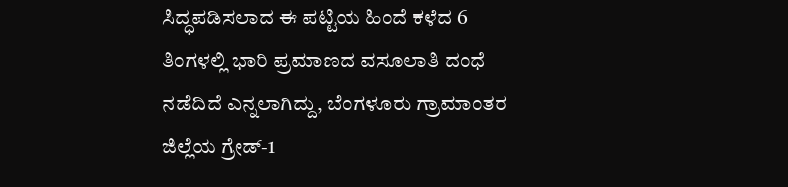ಸಿದ್ಧಪಡಿಸಲಾದ ಈ ಪಟ್ಟಿಯ ಹಿಂದೆ ಕಳೆದ 6 ತಿಂಗಳಲ್ಲಿ ಭಾರಿ ಪ್ರಮಾಣದ ವಸೂಲಾತಿ ದಂಧೆ ನಡೆದಿದೆ ಎನ್ನಲಾಗಿದ್ದು, ಬೆಂಗಳೂರು ಗ್ರಾಮಾಂತರ ಜಿಲ್ಲೆಯ ಗ್ರೇಡ್-1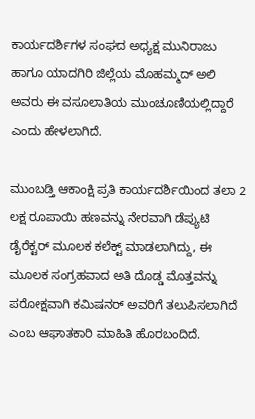ಕಾರ್ಯದರ್ಶಿಗಳ ಸಂಘದ ಅಧ್ಯಕ್ಷ ಮುನಿರಾಜು ಹಾಗೂ ಯಾದಗಿರಿ ಜಿಲ್ಲೆಯ ಮೊಹಮ್ಮದ್ ಅಲಿ ಅವರು ಈ ವಸೂಲಾತಿಯ ಮುಂಚೂಣಿಯಲ್ಲಿದ್ದಾರೆ ಎಂದು ಹೇಳಲಾಗಿದೆ.

ಮುಂಬಡ್ತಿ ಆಕಾಂಕ್ಷಿ ಪ್ರತಿ ಕಾರ್ಯದರ್ಶಿಯಿಂದ ತಲಾ 2 ಲಕ್ಷ ರೂಪಾಯಿ ಹಣವನ್ನು ನೇರವಾಗಿ ಡೆಪ್ಯುಟಿ ಡೈರೆಕ್ಟರ್ ಮೂಲಕ ಕಲೆಕ್ಟ್ ಮಾಡಲಾಗಿದ್ದು, ಈ ಮೂಲಕ ಸಂಗ್ರಹವಾದ ಅತಿ ದೊಡ್ಡ ಮೊತ್ತವನ್ನು ಪರೋಕ್ಷವಾಗಿ ಕಮಿಷನರ್ ಅವರಿಗೆ ತಲುಪಿಸಲಾಗಿದೆ ಎಂಬ ಆಘಾತಕಾರಿ ಮಾಹಿತಿ ಹೊರಬಂದಿದೆ.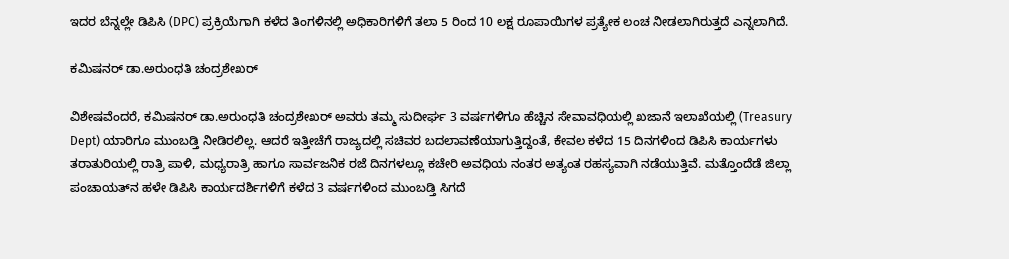ಇದರ ಬೆನ್ನಲ್ಲೇ ಡಿಪಿಸಿ (DPC) ಪ್ರಕ್ರಿಯೆಗಾಗಿ ಕಳೆದ ತಿಂಗಳಿನಲ್ಲಿ ಅಧಿಕಾರಿಗಳಿಗೆ ತಲಾ 5 ರಿಂದ 10 ಲಕ್ಷ ರೂಪಾಯಿಗಳ ಪ್ರತ್ಯೇಕ ಲಂಚ ನೀಡಲಾಗಿರುತ್ತದೆ ಎನ್ನಲಾಗಿದೆ.

ಕಮಿಷನರ್ ಡಾ.ಅರುಂಧತಿ ಚಂದ್ರಶೇಖರ್

ವಿಶೇಷವೆಂದರೆ, ಕಮಿಷನರ್ ಡಾ.ಅರುಂಧತಿ ಚಂದ್ರಶೇಖರ್ ಅವರು ತಮ್ಮ ಸುದೀರ್ಘ 3 ವರ್ಷಗಳಿಗೂ ಹೆಚ್ಚಿನ ಸೇವಾವಧಿಯಲ್ಲಿ ಖಜಾನೆ ಇಲಾಖೆಯಲ್ಲಿ (Treasury Dept) ಯಾರಿಗೂ ಮುಂಬಡ್ತಿ ನೀಡಿರಲಿಲ್ಲ. ಆದರೆ ಇತ್ತೀಚೆಗೆ ರಾಜ್ಯದಲ್ಲಿ ಸಚಿವರ ಬದಲಾವಣೆಯಾಗುತ್ತಿದ್ದಂತೆ, ಕೇವಲ ಕಳೆದ 15 ದಿನಗಳಿಂದ ಡಿಪಿಸಿ ಕಾರ್ಯಗಳು ತರಾತುರಿಯಲ್ಲಿ ರಾತ್ರಿ ಪಾಳಿ, ಮಧ್ಯರಾತ್ರಿ ಹಾಗೂ ಸಾರ್ವಜನಿಕ ರಜೆ ದಿನಗಳಲ್ಲೂ ಕಚೇರಿ ಅವಧಿಯ ನಂತರ ಅತ್ಯಂತ ರಹಸ್ಯವಾಗಿ ನಡೆಯುತ್ತಿವೆ. ಮತ್ತೊಂದೆಡೆ ಜಿಲ್ಲಾ ಪಂಚಾಯತ್‌ನ ಹಳೇ ಡಿಪಿಸಿ ಕಾರ್ಯದರ್ಶಿಗಳಿಗೆ ಕಳೆದ 3 ವರ್ಷಗಳಿಂದ ಮುಂಬಡ್ತಿ ಸಿಗದೆ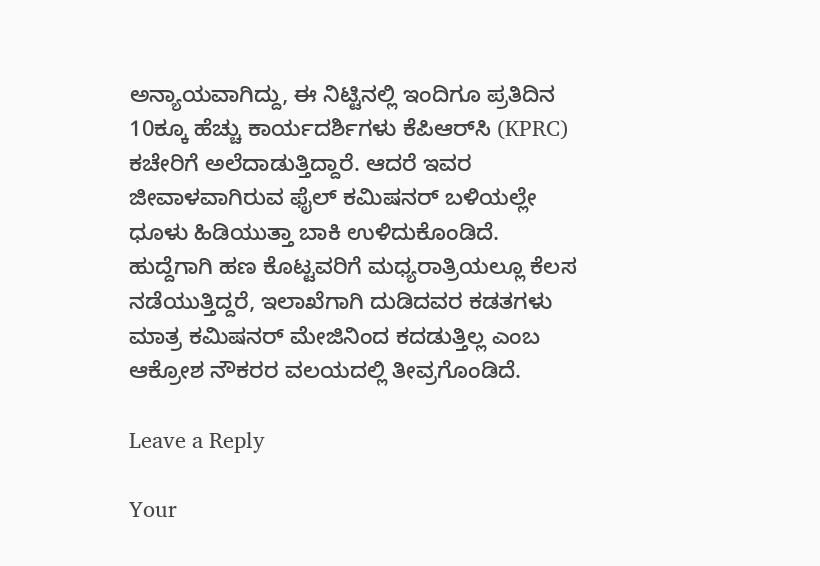ಅನ್ಯಾಯವಾಗಿದ್ದು, ಈ ನಿಟ್ಟಿನಲ್ಲಿ ಇಂದಿಗೂ ಪ್ರತಿದಿನ 10ಕ್ಕೂ ಹೆಚ್ಚು ಕಾರ್ಯದರ್ಶಿಗಳು ಕೆಪಿಆರ್‌ಸಿ (KPRC) ಕಚೇರಿಗೆ ಅಲೆದಾಡುತ್ತಿದ್ದಾರೆ. ಆದರೆ ಇವರ ಜೀವಾಳವಾಗಿರುವ ಫೈಲ್ ಕಮಿಷನರ್ ಬಳಿಯಲ್ಲೇ ಧೂಳು ಹಿಡಿಯುತ್ತಾ ಬಾಕಿ ಉಳಿದುಕೊಂಡಿದೆ. ಹುದ್ದೆಗಾಗಿ ಹಣ ಕೊಟ್ಟವರಿಗೆ ಮಧ್ಯರಾತ್ರಿಯಲ್ಲೂ ಕೆಲಸ ನಡೆಯುತ್ತಿದ್ದರೆ, ಇಲಾಖೆಗಾಗಿ ದುಡಿದವರ ಕಡತಗಳು ಮಾತ್ರ ಕಮಿಷನರ್ ಮೇಜಿನಿಂದ ಕದಡುತ್ತಿಲ್ಲ ಎಂಬ ಆಕ್ರೋಶ ನೌಕರರ ವಲಯದಲ್ಲಿ ತೀವ್ರಗೊಂಡಿದೆ.

Leave a Reply

Your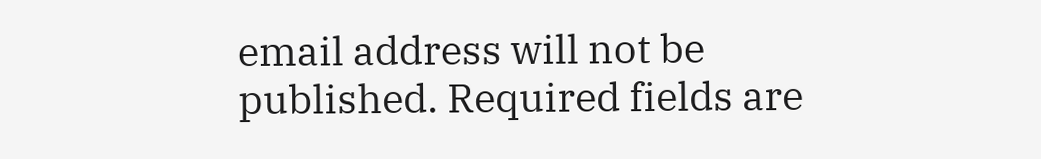email address will not be published. Required fields are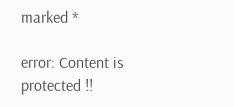marked *

error: Content is protected !!